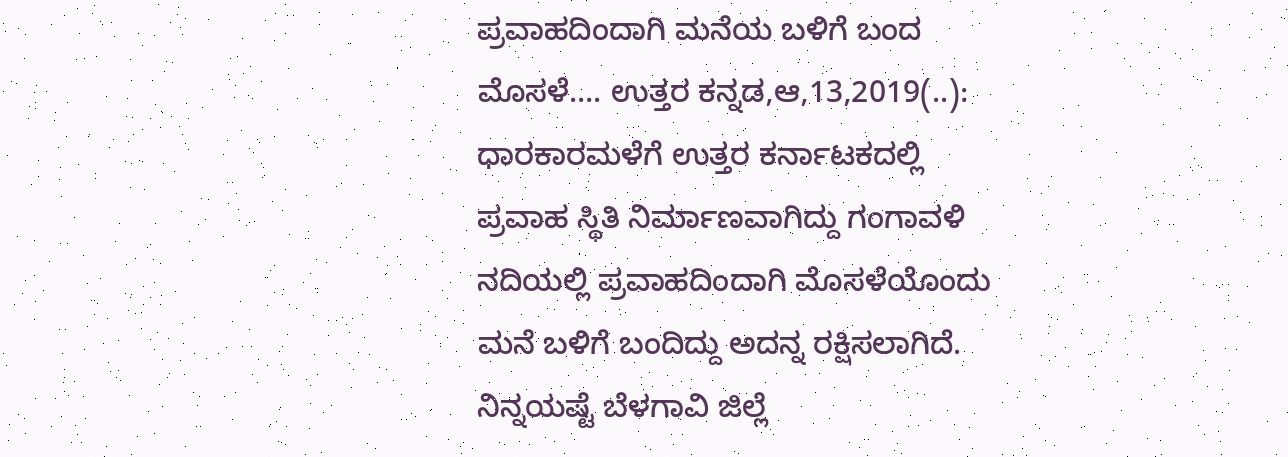ಪ್ರವಾಹದಿಂದಾಗಿ ಮನೆಯ ಬಳಿಗೆ ಬಂದ ಮೊಸಳೆ…. ಉತ್ತರ ಕನ್ನಡ,ಆ,13,2019(..): ಧಾರಕಾರಮಳೆಗೆ ಉತ್ತರ ಕರ್ನಾಟಕದಲ್ಲಿ ಪ್ರವಾಹ ಸ್ಥಿತಿ ನಿರ್ಮಾಣವಾಗಿದ್ದು ಗಂಗಾವಳಿ ನದಿಯಲ್ಲಿ ಪ್ರವಾಹದಿಂದಾಗಿ ಮೊಸಳೆಯೊಂದು ಮನೆ ಬಳಿಗೆ ಬಂದಿದ್ದು ಅದನ್ನ ರಕ್ಷಿಸಲಾಗಿದೆ. ನಿನ್ನಯಷ್ಟೆ ಬೆಳಗಾವಿ ಜಿಲ್ಲೆ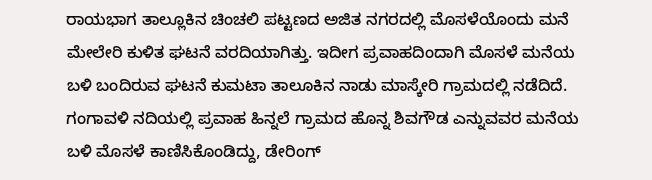ರಾಯಭಾಗ ತಾಲ್ಲೂಕಿನ ಚಿಂಚಲಿ ಪಟ್ಟಣದ ಅಜಿತ ನಗರದಲ್ಲಿ ಮೊಸಳೆಯೊಂದು ಮನೆ ಮೇಲೇರಿ ಕುಳಿತ ಘಟನೆ ವರದಿಯಾಗಿತ್ತು. ಇದೀಗ ಪ್ರವಾಹದಿಂದಾಗಿ ಮೊಸಳೆ ಮನೆಯ ಬಳಿ ಬಂದಿರುವ ಘಟನೆ ಕುಮಟಾ ತಾಲೂಕಿನ ನಾಡು ಮಾಸ್ಕೇರಿ ಗ್ರಾಮದಲ್ಲಿ ನಡೆದಿದೆ. ಗಂಗಾವಳಿ ನದಿಯಲ್ಲಿ ಪ್ರವಾಹ ಹಿನ್ನಲೆ ಗ್ರಾಮದ ಹೊನ್ನ ಶಿವಗೌಡ ಎನ್ನುವವರ ಮನೆಯ ಬಳಿ ಮೊಸಳೆ ಕಾಣಿಸಿಕೊಂಡಿದ್ದು, ಡೇರಿಂಗ್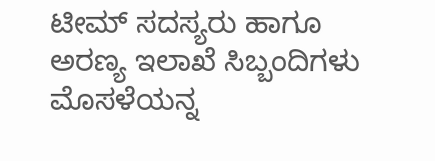ಟೀಮ್ ‌‌ಸದಸ್ಯರು ಹಾಗೂ ಅರಣ್ಯ ಇಲಾಖೆ ಸಿಬ್ಬಂದಿಗಳು ಮೊಸಳೆಯನ್ನ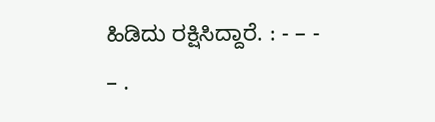ಹಿಡಿದು ರಕ್ಷಿಸಿದ್ದಾರೆ. : - – - – .